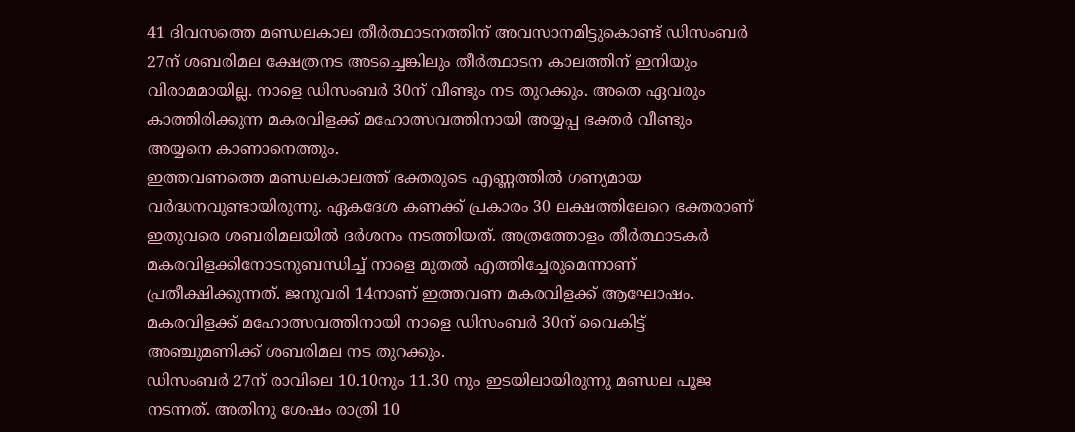41 ദിവസത്തെ മണ്ഡലകാല തീർത്ഥാടനത്തിന് അവസാനമിട്ടുകൊണ്ട് ഡിസംബർ 27ന് ശബരിമല ക്ഷേത്രനട അടച്ചെങ്കിലും തീർത്ഥാടന കാലത്തിന് ഇനിയും വിരാമമായില്ല. നാളെ ഡിസംബർ 30ന് വീണ്ടും നട തുറക്കും. അതെ ഏവരും കാത്തിരിക്കുന്ന മകരവിളക്ക് മഹോത്സവത്തിനായി അയ്യപ്പ ഭക്തർ വീണ്ടും അയ്യനെ കാണാനെത്തും.
ഇത്തവണത്തെ മണ്ഡലകാലത്ത് ഭക്തരുടെ എണ്ണത്തിൽ ഗണ്യമായ വർദ്ധനവുണ്ടായിരുന്നു. ഏകദേശ കണക്ക് പ്രകാരം 30 ലക്ഷത്തിലേറെ ഭക്തരാണ് ഇതുവരെ ശബരിമലയിൽ ദർശനം നടത്തിയത്. അത്രത്തോളം തീർത്ഥാടകർ മകരവിളക്കിനോടനുബന്ധിച്ച് നാളെ മുതൽ എത്തിച്ചേരുമെന്നാണ് പ്രതീക്ഷിക്കുന്നത്. ജനുവരി 14നാണ് ഇത്തവണ മകരവിളക്ക് ആഘോഷം. മകരവിളക്ക് മഹോത്സവത്തിനായി നാളെ ഡിസംബർ 30ന് വൈകിട്ട് അഞ്ചുമണിക്ക് ശബരിമല നട തുറക്കും.
ഡിസംബർ 27ന് രാവിലെ 10.10നും 11.30 നും ഇടയിലായിരുന്നു മണ്ഡല പൂജ നടന്നത്. അതിനു ശേഷം രാത്രി 10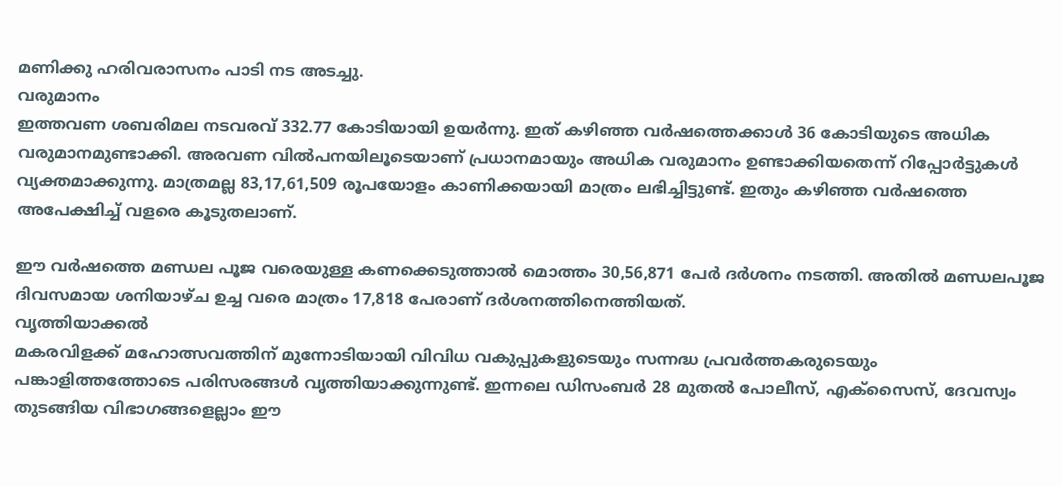മണിക്കു ഹരിവരാസനം പാടി നട അടച്ചു.
വരുമാനം
ഇത്തവണ ശബരിമല നടവരവ് 332.77 കോടിയായി ഉയർന്നു. ഇത് കഴിഞ്ഞ വർഷത്തെക്കാൾ 36 കോടിയുടെ അധിക വരുമാനമുണ്ടാക്കി. അരവണ വിൽപനയിലൂടെയാണ് പ്രധാനമായും അധിക വരുമാനം ഉണ്ടാക്കിയതെന്ന് റിപ്പോർട്ടുകൾ വ്യക്തമാക്കുന്നു. മാത്രമല്ല 83,17,61,509 രൂപയോളം കാണിക്കയായി മാത്രം ലഭിച്ചിട്ടുണ്ട്. ഇതും കഴിഞ്ഞ വർഷത്തെ അപേക്ഷിച്ച് വളരെ കൂടുതലാണ്.

ഈ വർഷത്തെ മണ്ഡല പൂജ വരെയുള്ള കണക്കെടുത്താൽ മൊത്തം 30,56,871 പേർ ദർശനം നടത്തി. അതിൽ മണ്ഡലപൂജ ദിവസമായ ശനിയാഴ്ച ഉച്ച വരെ മാത്രം 17,818 പേരാണ് ദർശനത്തിനെത്തിയത്.
വൃത്തിയാക്കൽ
മകരവിളക്ക് മഹോത്സവത്തിന് മുന്നോടിയായി വിവിധ വകുപ്പുകളുടെയും സന്നദ്ധ പ്രവർത്തകരുടെയും പങ്കാളിത്തത്തോടെ പരിസരങ്ങൾ വൃത്തിയാക്കുന്നുണ്ട്. ഇന്നലെ ഡിസംബർ 28 മുതൽ പോലീസ്, എക്സൈസ്, ദേവസ്വം തുടങ്ങിയ വിഭാഗങ്ങളെല്ലാം ഈ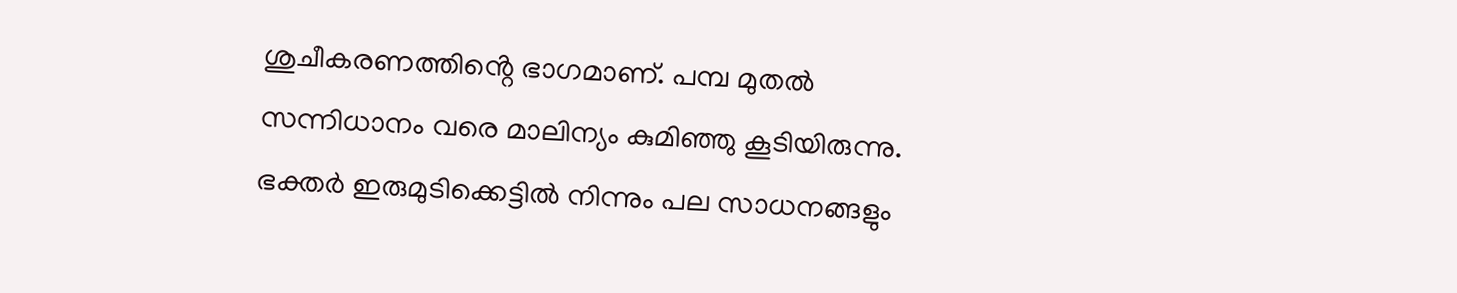ശുചീകരണത്തിൻ്റെ ഭാഗമാണ്. പമ്പ മുതൽ സന്നിധാനം വരെ മാലിന്യം കുമിഞ്ഞു കൂടിയിരുന്നു. ഭക്തർ ഇരുമുടിക്കെട്ടിൽ നിന്നും പല സാധനങ്ങളും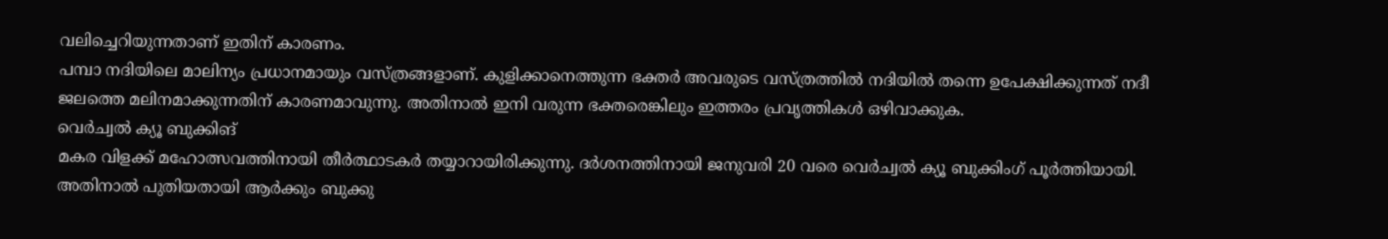വലിച്ചെറിയുന്നതാണ് ഇതിന് കാരണം.
പമ്പാ നദിയിലെ മാലിന്യം പ്രധാനമായും വസ്ത്രങ്ങളാണ്. കുളിക്കാനെത്തുന്ന ഭക്തർ അവരുടെ വസ്ത്രത്തിൽ നദിയിൽ തന്നെ ഉപേക്ഷിക്കുന്നത് നദീ ജലത്തെ മലിനമാക്കുന്നതിന് കാരണമാവുന്നു. അതിനാൽ ഇനി വരുന്ന ഭക്തരെങ്കിലും ഇത്തരം പ്രവൃത്തികൾ ഒഴിവാക്കുക.
വെർച്വൽ ക്യൂ ബുക്കിങ്
മകര വിളക്ക് മഹോത്സവത്തിനായി തീർത്ഥാടകർ തയ്യാറായിരിക്കുന്നു. ദർശനത്തിനായി ജനുവരി 20 വരെ വെർച്വൽ ക്യൂ ബുക്കിംഗ് പൂർത്തിയായി. അതിനാൽ പുതിയതായി ആർക്കും ബുക്കു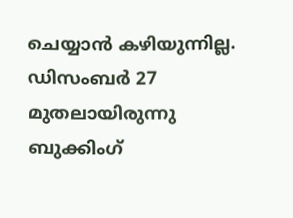ചെയ്യാൻ കഴിയുന്നില്ല. ഡിസംബർ 27 മുതലായിരുന്നു ബുക്കിംഗ്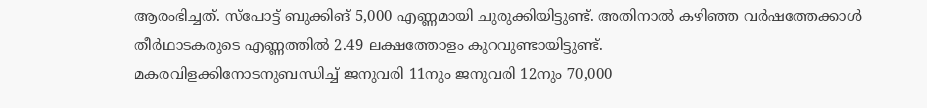ആരംഭിച്ചത്. സ്പോട്ട് ബുക്കിങ് 5,000 എണ്ണമായി ചുരുക്കിയിട്ടുണ്ട്. അതിനാൽ കഴിഞ്ഞ വർഷത്തേക്കാൾ തീർഥാടകരുടെ എണ്ണത്തിൽ 2.49 ലക്ഷത്തോളം കുറവുണ്ടായിട്ടുണ്ട്.
മകരവിളക്കിനോടനുബന്ധിച്ച് ജനുവരി 11നും ജനുവരി 12നും 70,000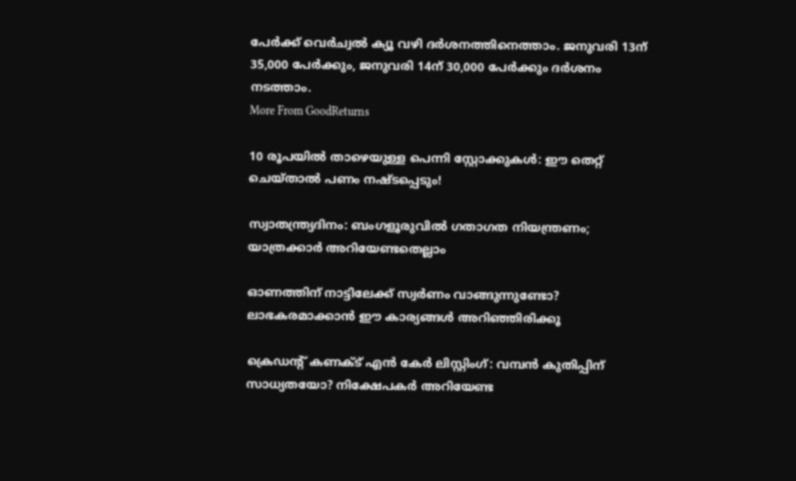പേർക്ക് വെർച്വൽ ക്യൂ വഴി ദർശനത്തിനെത്താം. ജനുവരി 13ന് 35,000 പേർക്കും, ജനുവരി 14ന് 30,000 പേർക്കും ദർശനം നടത്താം.
More From GoodReturns

10 രൂപയിൽ താഴെയുള്ള പെന്നി സ്റ്റോക്കുകൾ: ഈ തെറ്റ് ചെയ്താൽ പണം നഷ്ടപ്പെടും!

സ്വാതന്ത്ര്യദിനം: ബംഗളൂരുവിൽ ഗതാഗത നിയന്ത്രണം; യാത്രക്കാർ അറിയേണ്ടതെല്ലാം

ഓണത്തിന് നാട്ടിലേക്ക് സ്വർണം വാങ്ങുന്നുണ്ടോ? ലാഭകരമാക്കാൻ ഈ കാര്യങ്ങൾ അറിഞ്ഞിരിക്കൂ

ക്രെഡന്റ് കണക്ട് എൻ കേർ ലിസ്റ്റിംഗ്: വമ്പൻ കുതിപ്പിന് സാധ്യതയോ? നിക്ഷേപകർ അറിയേണ്ട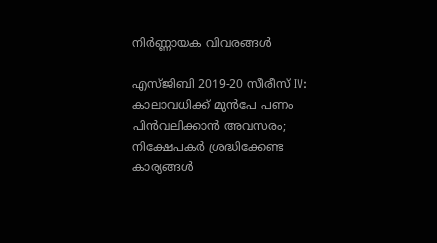നിർണ്ണായക വിവരങ്ങൾ

എസ്ജിബി 2019-20 സീരീസ് IV: കാലാവധിക്ക് മുൻപേ പണം പിൻവലിക്കാൻ അവസരം; നിക്ഷേപകർ ശ്രദ്ധിക്കേണ്ട കാര്യങ്ങൾ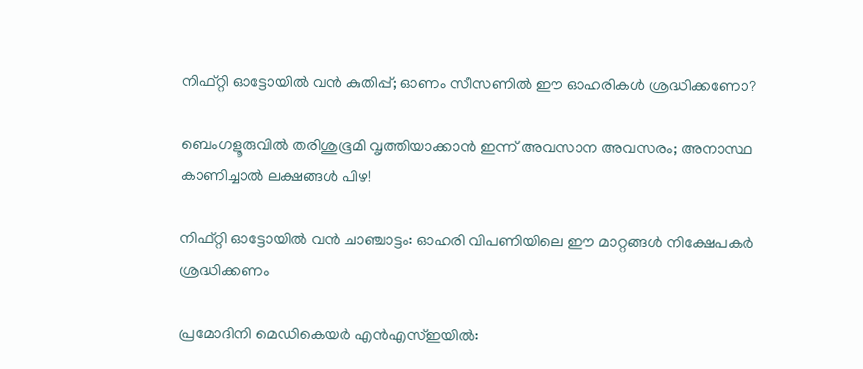നിഫ്റ്റി ഓട്ടോയിൽ വൻ കുതിപ്പ്; ഓണം സീസണിൽ ഈ ഓഹരികൾ ശ്രദ്ധിക്കണോ?

ബെംഗളൂരുവിൽ തരിശുഭൂമി വൃത്തിയാക്കാൻ ഇന്ന് അവസാന അവസരം; അനാസ്ഥ കാണിച്ചാൽ ലക്ഷങ്ങൾ പിഴ!

നിഫ്റ്റി ഓട്ടോയിൽ വൻ ചാഞ്ചാട്ടം: ഓഹരി വിപണിയിലെ ഈ മാറ്റങ്ങൾ നിക്ഷേപകർ ശ്രദ്ധിക്കണം

പ്രമോദിനി മെഡികെയർ എൻഎസ്ഇയിൽ: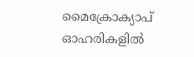മൈക്രോക്യാപ് ഓഹരികളിൽ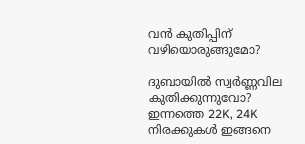വൻ കുതിപ്പിന് വഴിയൊരുങ്ങുമോ?

ദുബായിൽ സ്വർണ്ണവില കുതിക്കുന്നുവോ? ഇന്നത്തെ 22K, 24K നിരക്കുകൾ ഇങ്ങനെ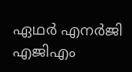ഏഥർ എനർജി എജിഎം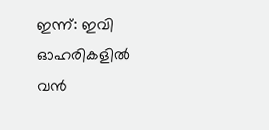ഇന്ന്: ഇവി ഓഹരികളിൽ വൻ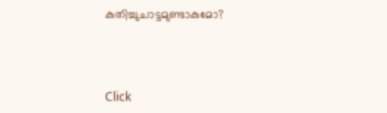കുതിച്ചുചാട്ടമുണ്ടാകുമോ?



Click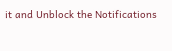it and Unblock the Notifications